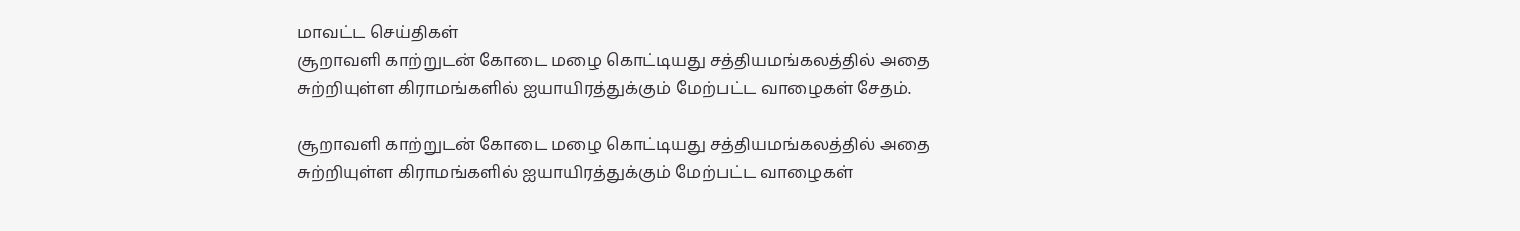மாவட்ட செய்திகள்
சூறாவளி காற்றுடன் கோடை மழை கொட்டியது சத்தியமங்கலத்தில் அதை சுற்றியுள்ள கிராமங்களில் ஐயாயிரத்துக்கும் மேற்பட்ட வாழைகள் சேதம்.

சூறாவளி காற்றுடன் கோடை மழை கொட்டியது சத்தியமங்கலத்தில் அதை சுற்றியுள்ள கிராமங்களில் ஐயாயிரத்துக்கும் மேற்பட்ட வாழைகள்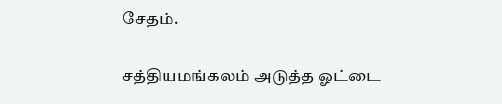சேதம்.

சத்தியமங்கலம் அடுத்த ஓட்டை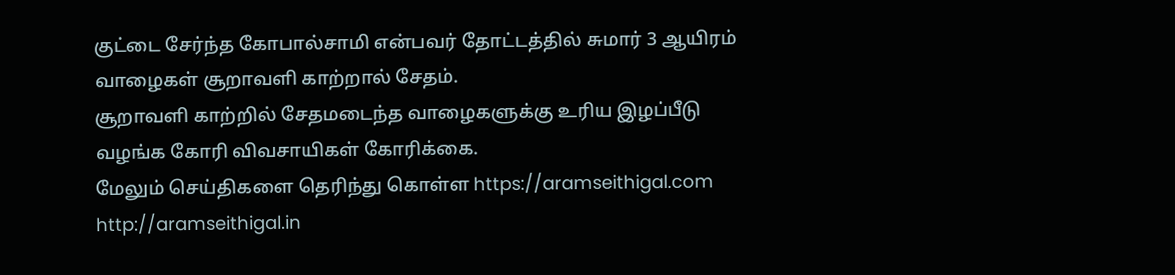குட்டை சேர்ந்த கோபால்சாமி என்பவர் தோட்டத்தில் சுமார் 3 ஆயிரம் வாழைகள் சூறாவளி காற்றால் சேதம்.
சூறாவளி காற்றில் சேதமடைந்த வாழைகளுக்கு உரிய இழப்பீடு வழங்க கோரி விவசாயிகள் கோரிக்கை.
மேலும் செய்திகளை தெரிந்து கொள்ள https://aramseithigal.com http://aramseithigal.in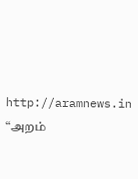http://aramnews.in “அறம்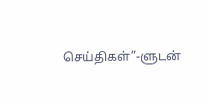செய்திகள்”-ளுடன்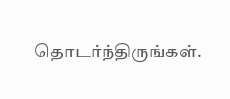தொடர்ந்திருங்கள்.